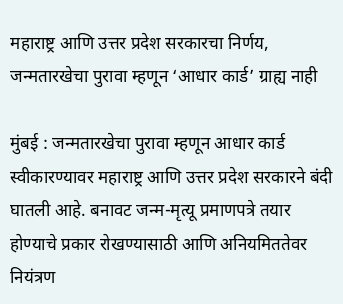महाराष्ट्र आणि उत्तर प्रदेश सरकारचा निर्णय, जन्मतारखेचा पुरावा म्हणून ‘आधार कार्ड’ ग्राह्य नाही

मुंबई : जन्मतारखेचा पुरावा म्हणून आधार कार्ड स्वीकारण्यावर महाराष्ट्र आणि उत्तर प्रदेश सरकारने बंदी घातली आहे. बनावट जन्म-मृत्यू प्रमाणपत्रे तयार होण्याचे प्रकार रोखण्यासाठी आणि अनियमिततेवर नियंत्रण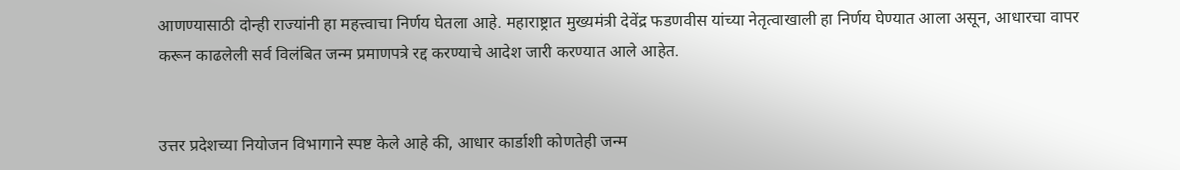आणण्यासाठी दोन्ही राज्यांनी हा महत्त्वाचा निर्णय घेतला आहे. महाराष्ट्रात मुख्यमंत्री देवेंद्र फडणवीस यांच्या नेतृत्वाखाली हा निर्णय घेण्यात आला असून, आधारचा वापर करून काढलेली सर्व विलंबित जन्म प्रमाणपत्रे रद्द करण्याचे आदेश जारी करण्यात आले आहेत.


उत्तर प्रदेशच्या नियोजन विभागाने स्पष्ट केले आहे की, आधार कार्डाशी कोणतेही जन्म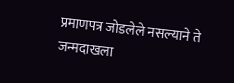प्रमाणपत्र जोडलेले नसल्याने ते जन्मदाखला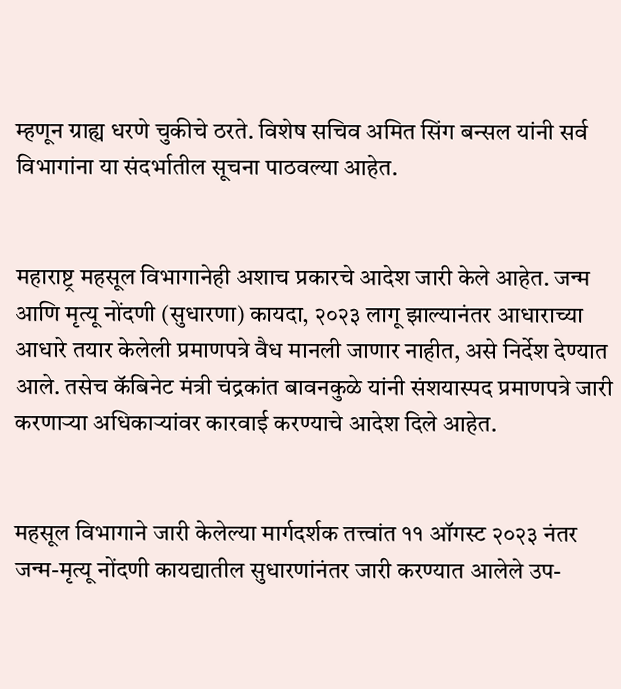म्हणून ग्राह्य धरणे चुकीचे ठरते. विशेष सचिव अमित सिंग बन्सल यांनी सर्व विभागांना या संदर्भातील सूचना पाठवल्या आहेत.


महाराष्ट्र महसूल विभागानेही अशाच प्रकारचे आदेश जारी केले आहेत. जन्म आणि मृत्यू नोंदणी (सुधारणा) कायदा, २०२३ लागू झाल्यानंतर आधाराच्या आधारे तयार केलेली प्रमाणपत्रे वैध मानली जाणार नाहीत, असे निर्देश देण्यात आले. तसेच कॅबिनेट मंत्री चंद्रकांत बावनकुळे यांनी संशयास्पद प्रमाणपत्रे जारी करणाऱ्या अधिकाऱ्यांवर कारवाई करण्याचे आदेश दिले आहेत.


महसूल विभागाने जारी केलेल्या मार्गदर्शक तत्त्वांत ११ ऑगस्ट २०२३ नंतर जन्म-मृत्यू नोंदणी कायद्यातील सुधारणांनंतर जारी करण्यात आलेले उप-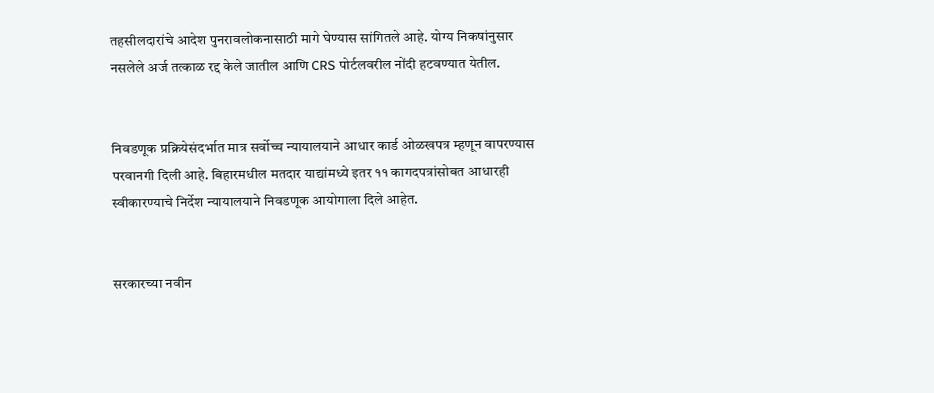तहसीलदारांचे आदेश पुनरावलोकनासाठी मागे घेण्यास सांगितले आहे. योग्य निकषांनुसार नसलेले अर्ज तत्काळ रद्द केले जातील आणि CRS पोर्टलवरील नोंदी हटवण्यात येतील.


निवडणूक प्रक्रियेसंदर्भात मात्र सर्वोच्च न्यायालयाने आधार कार्ड ओळखपत्र म्हणून वापरण्यास परवानगी दिली आहे. बिहारमधील मतदार याद्यांमध्ये इतर ११ कागदपत्रांसोबत आधारही स्वीकारण्याचे निर्देश न्यायालयाने निवडणूक आयोगाला दिले आहेत.


सरकारच्या नवीन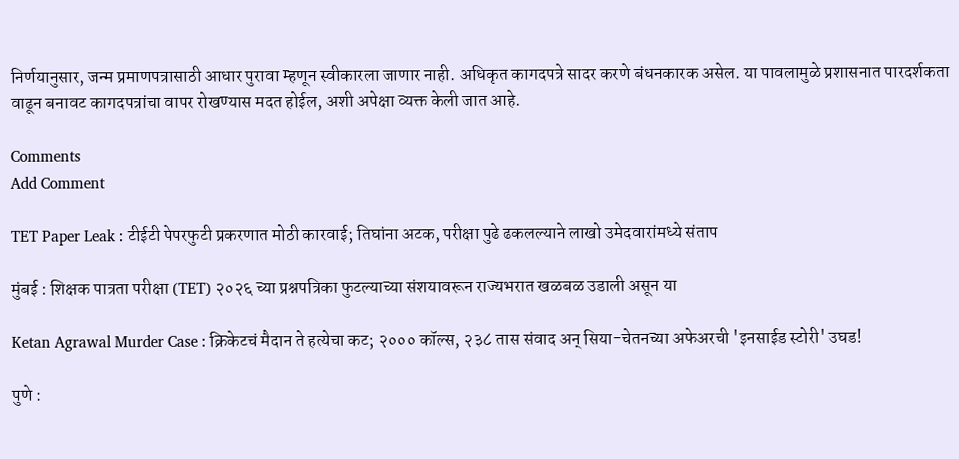निर्णयानुसार, जन्म प्रमाणपत्रासाठी आधार पुरावा म्हणून स्वीकारला जाणार नाही. अधिकृत कागदपत्रे सादर करणे बंधनकारक असेल. या पावलामुळे प्रशासनात पारदर्शकता वाढून बनावट कागदपत्रांचा वापर रोखण्यास मदत होईल, अशी अपेक्षा व्यक्त केली जात आहे.

Comments
Add Comment

TET Paper Leak : टीईटी पेपरफुटी प्रकरणात मोठी कारवाई; तिघांना अटक, परीक्षा पुढे ढकलल्याने लाखो उमेदवारांमध्ये संताप

मुंबई : शिक्षक पात्रता परीक्षा (TET) २०२६ च्या प्रश्नपत्रिका फुटल्याच्या संशयावरून राज्यभरात खळबळ उडाली असून या

Ketan Agrawal Murder Case : क्रिकेटचं मैदान ते हत्येचा कट; २००० कॉल्स, २३८ तास संवाद अन् सिया-चेतनच्या अफेअरची 'इनसाईड स्टोरी' उघड!

पुणे :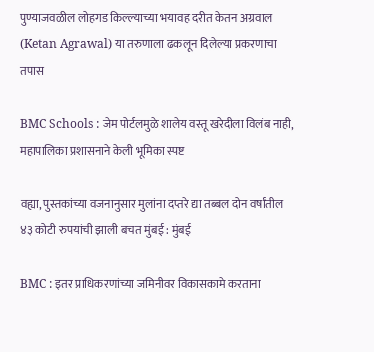पुण्याजवळील लोहगड किल्ल्याच्या भयावह दरीत केतन अग्रवाल (Ketan Agrawal) या तरुणाला ढकलून दिलेल्या प्रकरणाचा तपास

BMC Schools : जेम पोर्टलमुळे शालेय वस्तू खरेदीला विलंब नाही, महापालिका प्रशासनाने केली भूमिका स्पष्ट

वह्या, पुस्तकांच्या वजनानुसार मुलांना दप्तरे द्या तब्बल दोन वर्षांतील ४३ कोटी रुपयांची झाली बचत मुंबई : मुंबई

BMC : इतर प्राधिकरणांच्या जमिनीवर विकासकामे करताना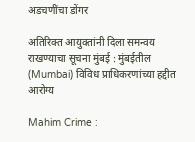अडचणींचा डोंगर

अतिरिक्त आयुक्तांनी दिला समन्वय राखण्याचा सूचना मुंबई : मुंबईतील (Mumbai) विविध प्राधिकरणांच्या हद्दीत आरोग्य

Mahim Crime :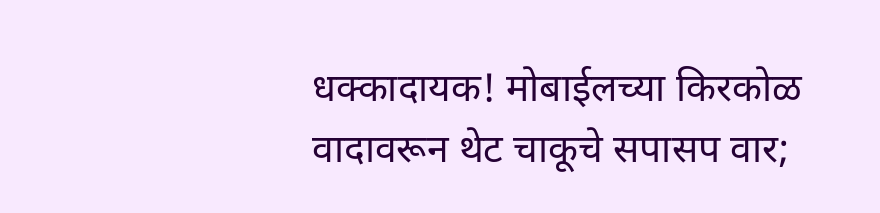धक्कादायक! मोबाईलच्या किरकोळ वादावरून थेट चाकूचे सपासप वार;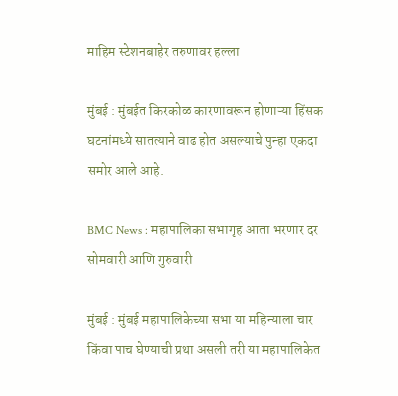माहिम स्टेशनबाहेर तरुणावर हल्ला

मुंबई : मुंबईत किरकोळ कारणावरून होणाऱ्या हिंसक घटनांमध्ये सातत्याने वाढ होत असल्याचे पुन्हा एकदा समोर आले आहे.

BMC News : महापालिका सभागृह आता भरणार दर सोमवारी आणि गुरुवारी

मुंबई : मुंबई महापालिकेच्या सभा या महिन्याला चार किंवा पाच घेण्याची प्रथा असली तरी या महापालिकेत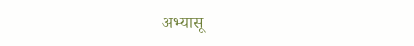अभ्यासू